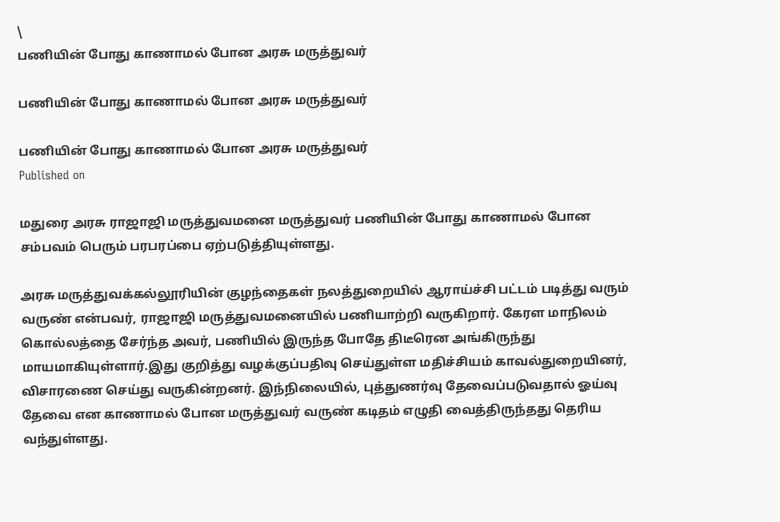\
பணியின் போது காணாமல் போன அரசு மருத்துவர்

பணியின் போது காணாமல் போன அரசு மருத்துவர்

பணியின் போது காணாமல் போன அரசு மருத்துவர்
Published on

மதுரை அரசு ராஜாஜி மருத்துவமனை மருத்துவர் பணியின் போது காணாமல் போன சம்பவம் பெரும் பரபரப்பை ஏற்படுத்தியுள்ளது.

அரசு மருத்துவக்கல்லூரியின் குழந்தைகள் நலத்துறையில் ஆராய்ச்சி பட்டம் படித்து ‌வரும் வருண் என்பவர், ராஜாஜி மருத்துவமனையில் பணியாற்றி வருகிறார். கேரள மாநிலம் கொல்லத்தை சேர்ந்த அவர், பணியில் இருந்த போதே திடீரென அங்கிருந்து மாயமாகியுள்ளார்.இது குறித்து வழக்குப்பதிவு செய்துள்ள மதிச்சியம் காவல்துறையினர், விசாரணை செய்து வருகின்றனர். இந்நிலையில், புத்துணர்வு தேவைப்படுவதால் ஓய்வு தேவை என காணாமல் போன மருத்துவர் வருண் கடிதம் எழுதி வைத்திருந்தது தெரிய வந்துள்ளது.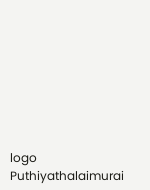logo
Puthiyathalaimurai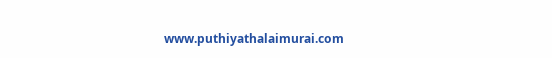www.puthiyathalaimurai.com